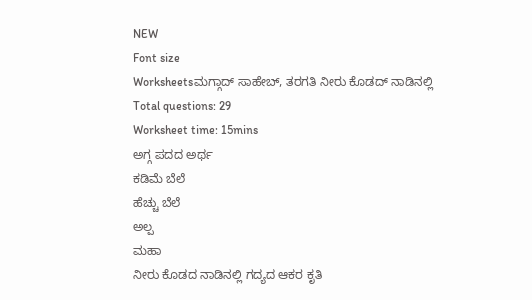NEW
Font size
Worksheetsಮಗ್ಗಾದ್ ಸಾಹೇಬ್, ತರಗತಿ ನೀರು ಕೊಡದ್ ನಾಡಿನಲ್ಲಿ
Total questions: 29
Worksheet time: 15mins
ಅಗ್ಗ ಪದದ ಅರ್ಥ
ಕಡಿಮೆ ಬೆಲೆ
ಹೆಚ್ಚು ಬೆಲೆ
ಅಲ್ಪ
ಮಹಾ
ನೀರು ಕೊಡದ ನಾಡಿನಲ್ಲಿ ಗದ್ಯದ ಆಕರ ಕೃತಿ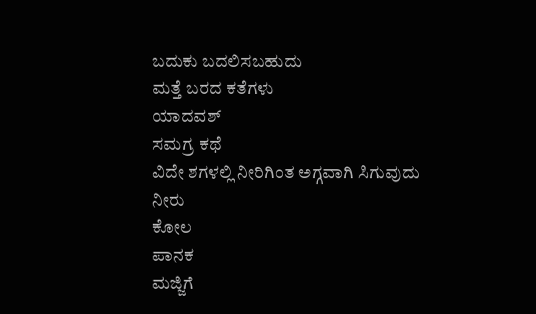ಬದುಕು ಬದಲಿಸಬಹುದು
ಮತ್ತೆ ಬರದ ಕತೆಗಳು
ಯಾದವಶ್
ಸಮಗ್ರ ಕಥೆ
ವಿದೇ ಶಗಳಲ್ಲಿ ನೀರಿಗಿಂತ ಅಗ್ಗವಾಗಿ ಸಿಗುವುದು
ನೀರು
ಕೋಲ
ಪಾನಕ
ಮಜ್ಜಿಗೆ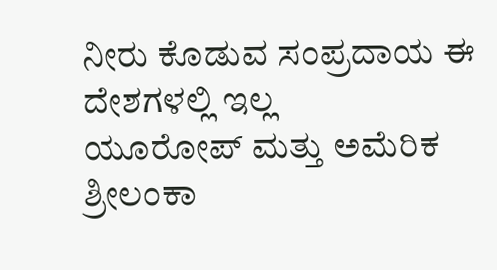ನೀರು ಕೊಡುವ ಸಂಪ್ರದಾಯ ಈ ದೇಶಗಳಲ್ಲಿ ಇಲ್ಲ
ಯೂರೋಪ್ ಮತ್ತು ಅಮೆರಿಕ
ಶ್ರೀಲಂಕಾ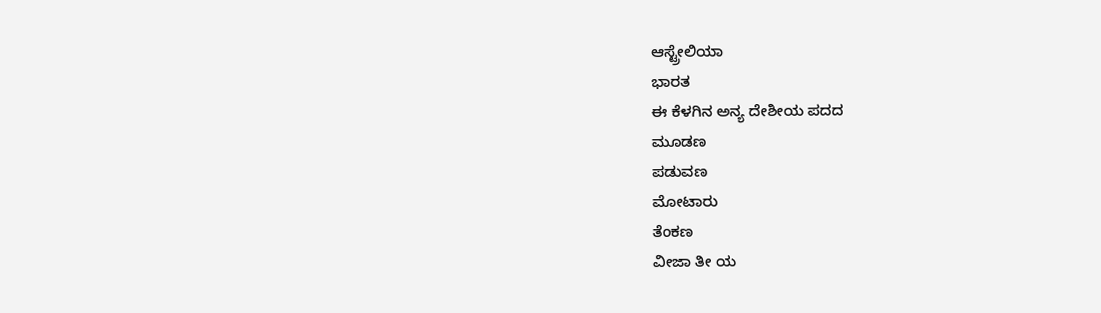ಆಸ್ಟ್ರೇಲಿಯಾ
ಭಾರತ
ಈ ಕೆಳಗಿನ ಅನ್ಯ ದೇಶೀಯ ಪದದ
ಮೂಡಣ
ಪಡುವಣ
ಮೋಟಾರು
ತೆಂಕಣ
ವೀಜಾ ತೀ ಯ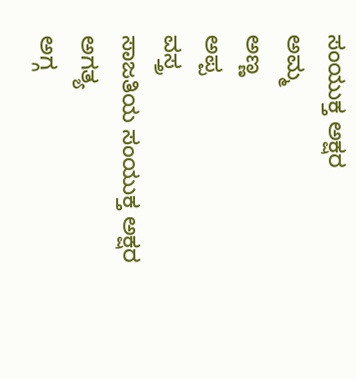ಸಂಯುಕ್ತ ಅಕ್ಷರ
ಅಮ್ಮ
ಅಣ್ಣ
ಅಪ್ಪ
ವಸ್ತ್ರ
ಸಾಜತಿಯ ಸಂಯುಕ್ತ ಅಕ್ಷರ
ಅಗತ್ಯ
ಅಗ್ಗ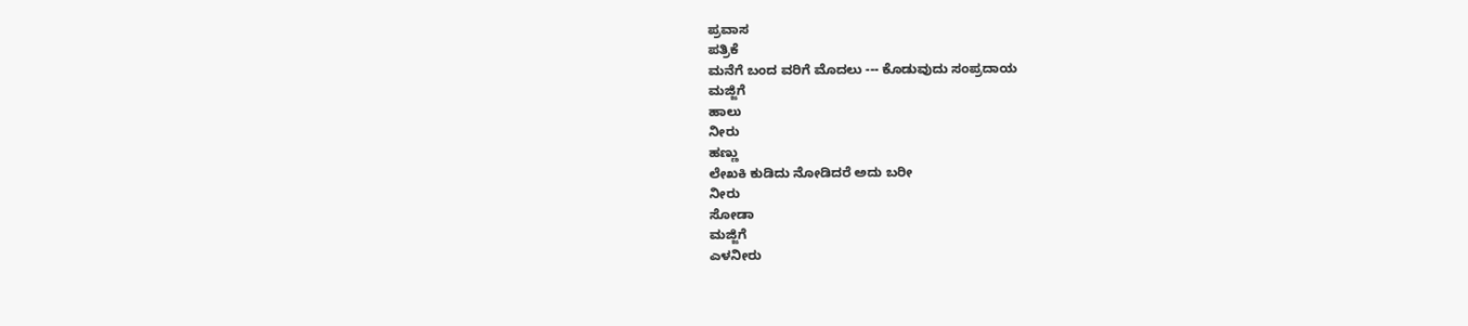ಪ್ರವಾಸ
ಪತ್ರಿಕೆ
ಮನೆಗೆ ಬಂದ ವರಿಗೆ ಮೊದಲು --- ಕೊಡುವುದು ಸಂಪ್ರದಾಯ
ಮಜ್ಜಿಗೆ
ಹಾಲು
ನೀರು
ಹಣ್ಣು
ಲೇಖಕಿ ಕುಡಿದು ನೋಡಿದರೆ ಅದು ಬರೀ
ನೀರು
ಸೋಡಾ
ಮಜ್ಜಿಗೆ
ಎಳನೀರು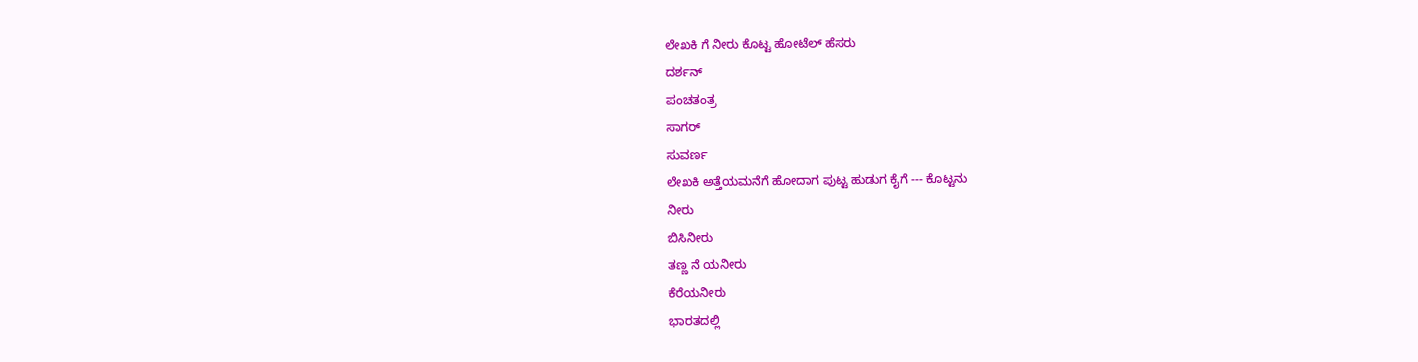ಲೇಖಕಿ ಗೆ ನೀರು ಕೊಟ್ಟ ಹೋಟೆಲ್ ಹೆಸರು
ದರ್ಶನ್
ಪಂಚತಂತ್ರ
ಸಾಗರ್
ಸುವರ್ಣ
ಲೇಖಕಿ ಅತ್ತೆಯಮನೆಗೆ ಹೋದಾಗ ಪುಟ್ಟ ಹುಡುಗ ಕೈಗೆ --- ಕೊಟ್ಟನು
ನೀರು
ಬಿಸಿನೀರು
ತಣ್ಣ ನೆ ಯನೀರು
ಕೆರೆಯನೀರು
ಭಾರತದಲ್ಲಿ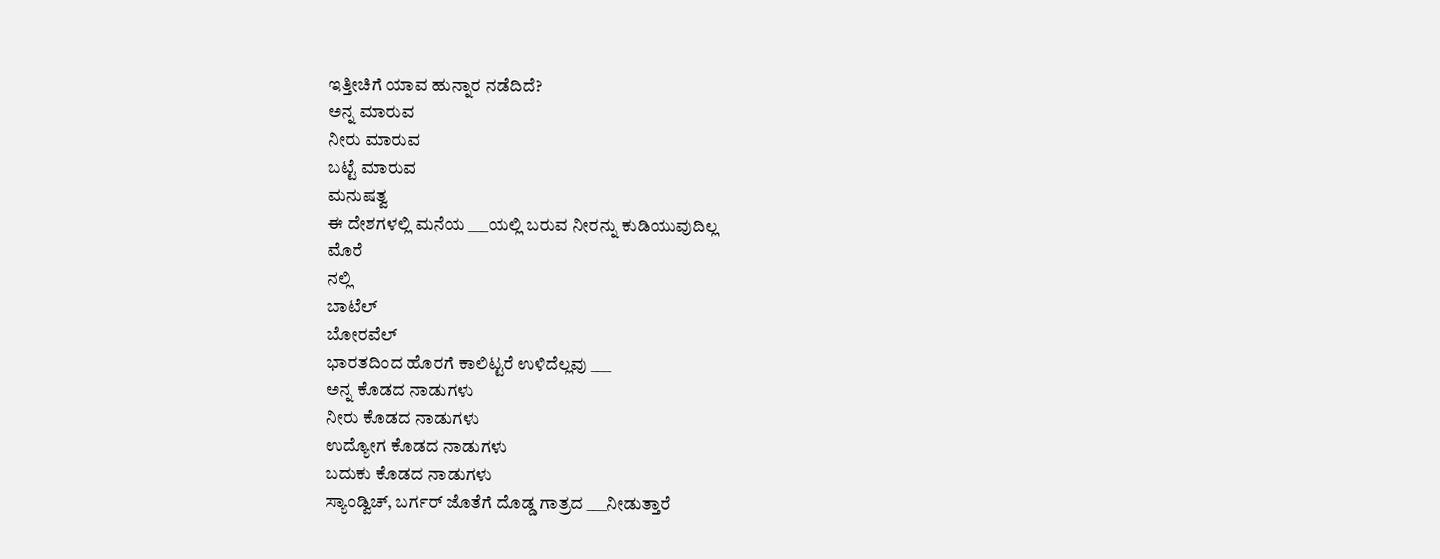ಇತ್ತೀಚಿಗೆ ಯಾವ ಹುನ್ನಾರ ನಡೆದಿದೆ?
ಅನ್ನ ಮಾರುವ
ನೀರು ಮಾರುವ
ಬಟ್ಟೆ ಮಾರುವ
ಮನುಷತ್ವ
ಈ ದೇಶಗಳಲ್ಲಿ ಮನೆಯ ___ಯಲ್ಲಿ ಬರುವ ನೀರನ್ನು ಕುಡಿಯುವುದಿಲ್ಲ
ಮೊರೆ
ನಲ್ಲಿ
ಬಾಟೆಲ್
ಬೋರವೆಲ್
ಭಾರತದಿಂದ ಹೊರಗೆ ಕಾಲಿಟ್ಟರೆ ಉಳಿದೆಲ್ಲವು ___
ಅನ್ನ ಕೊಡದ ನಾಡುಗಳು
ನೀರು ಕೊಡದ ನಾಡುಗಳು
ಉದ್ಯೋಗ ಕೊಡದ ನಾಡುಗಳು
ಬದುಕು ಕೊಡದ ನಾಡುಗಳು
ಸ್ಯಾಂಡ್ವಿಚ್, ಬರ್ಗರ್ ಜೊತೆಗೆ ದೊಡ್ಡ ಗಾತ್ರದ ___ನೀಡುತ್ತಾರೆ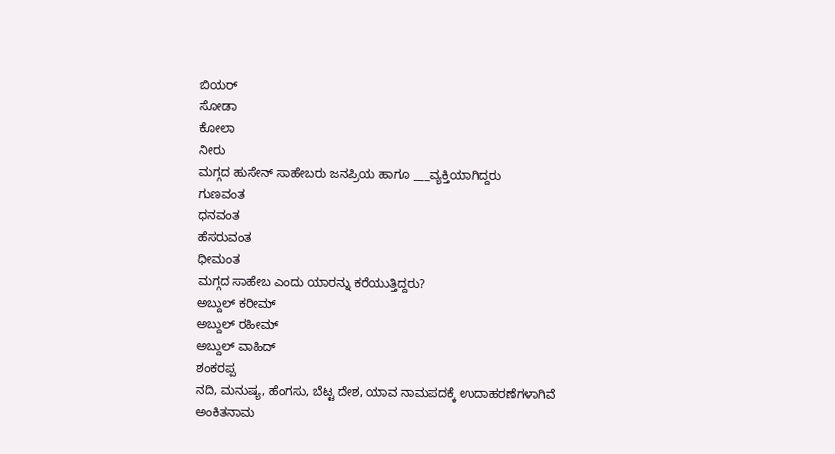ಬಿಯರ್
ಸೋಡಾ
ಕೋಲಾ
ನೀರು
ಮಗ್ಗದ ಹುಸೇನ್ ಸಾಹೇಬರು ಜನಪ್ರಿಯ ಹಾಗೂ ___ವ್ಯಕ್ತಿಯಾಗಿದ್ದರು
ಗುಣವಂತ
ಧನವಂತ
ಹೆಸರುವಂತ
ಧೀಮಂತ
ಮಗ್ಗದ ಸಾಹೇಬ ಎಂದು ಯಾರನ್ನು ಕರೆಯುತ್ತಿದ್ದರು?
ಅಬ್ದುಲ್ ಕರೀಮ್
ಅಬ್ದುಲ್ ರಹೀಮ್
ಅಬ್ದುಲ್ ವಾಹಿದ್
ಶಂಕರಪ್ಪ
ನದಿ, ಮನುಷ್ಯ, ಹೆಂಗಸು, ಬೆಟ್ಟ ದೇಶ, ಯಾವ ನಾಮಪದಕ್ಕೆ ಉದಾಹರಣೆಗಳಾಗಿವೆ
ಅಂಕಿತನಾಮ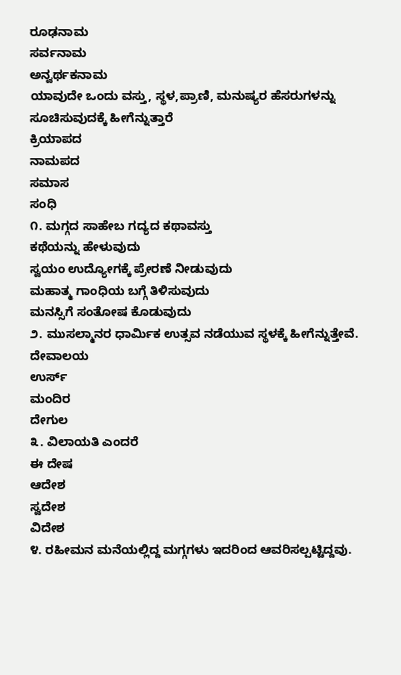ರೂಢನಾಮ
ಸರ್ವನಾಮ
ಅನ್ವರ್ಥಕನಾಮ
ಯಾವುದೇ ಒಂದು ವಸ್ತು, ಸ್ಥಳ,ಪ್ರಾಣಿ, ಮನುಷ್ಯರ ಹೆಸರುಗಳನ್ನು ಸೂಚಿಸುವುದಕ್ಕೆ ಹೀಗೆನ್ನುತ್ತಾರೆ
ಕ್ರಿಯಾಪದ
ನಾಮಪದ
ಸಮಾಸ
ಸಂಧಿ
೧. ಮಗ್ಗದ ಸಾಹೇಬ ಗದ್ಯದ ಕಥಾವಸ್ತು
ಕಥೆಯನ್ನು ಹೇಳುವುದು
ಸ್ವಯಂ ಉದ್ಯೋಗಕ್ಕೆ ಪ್ರೇರಣೆ ನೀಡುವುದು
ಮಹಾತ್ಮ ಗಾಂಧಿಯ ಬಗ್ಗೆ ತಿಳಿಸುವುದು
ಮನಸ್ಸಿಗೆ ಸಂತೋಷ ಕೊಡುವುದು
೨. ಮುಸಲ್ಮಾನರ ಧಾರ್ಮಿಕ ಉತ್ಸವ ನಡೆಯುವ ಸ್ಥಳಕ್ಕೆ ಹೀಗೆನ್ನುತ್ತೇವೆ.
ದೇವಾಲಯ
ಉರ್ಸ್
ಮಂದಿರ
ದೇಗುಲ
೩. ವಿಲಾಯತಿ ಎಂದರೆ
ಈ ದೇಷ
ಆದೇಶ
ಸ್ವದೇಶ
ವಿದೇಶ
೪. ರಹೀಮನ ಮನೆಯಲ್ಲಿದ್ದ ಮಗ್ಗಗಳು ಇದರಿಂದ ಆವರಿಸಲ್ಪಟ್ಟಿದ್ದವು.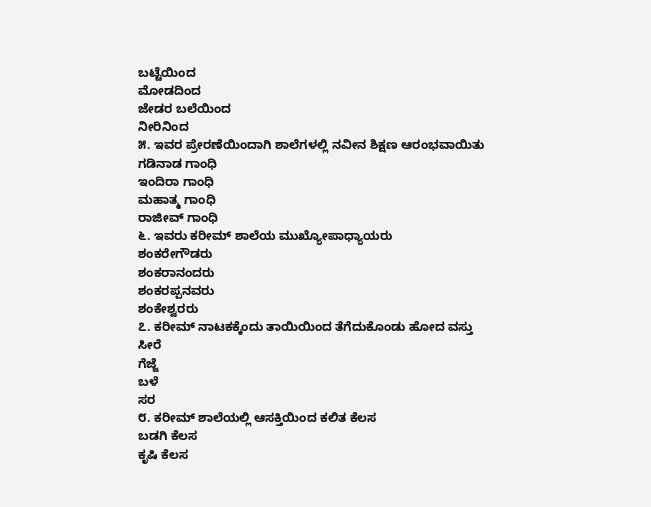ಬಟ್ಟೆಯಿಂದ
ಮೋಡದಿಂದ
ಜೇಡರ ಬಲೆಯಿಂದ
ನೀರಿನಿಂದ
೫. ಇವರ ಪ್ರೇರಣೆಯಿಂದಾಗಿ ಶಾಲೆಗಳಲ್ಲಿ ನವೀನ ಶಿಕ್ಷಣ ಆರಂಭವಾಯಿತು
ಗಡಿನಾಡ ಗಾಂಧಿ
ಇಂದಿರಾ ಗಾಂಧಿ
ಮಹಾತ್ಮ ಗಾಂಧಿ
ರಾಜೀವ್ ಗಾಂಧಿ
೬. ಇವರು ಕರೀಮ್ ಶಾಲೆಯ ಮುಖ್ಯೋಪಾಧ್ಯಾಯರು
ಶಂಕರೇಗೌಡರು
ಶಂಕರಾನಂದರು
ಶಂಕರಪ್ಪನವರು
ಶಂಕೇಶ್ವರರು
೭. ಕರೀಮ್ ನಾಟಕಕ್ಕೆಂದು ತಾಯಿಯಿಂದ ತೆಗೆದುಕೊಂಡು ಹೋದ ವಸ್ತು
ಸೀರೆ
ಗೆಜ್ಜೆ
ಬಳೆ
ಸರ
೮. ಕರೀಮ್ ಶಾಲೆಯಲ್ಲಿ ಆಸಕ್ತಿಯಿಂದ ಕಲಿತ ಕೆಲಸ
ಬಡಗಿ ಕೆಲಸ
ಕೃಷಿ ಕೆಲಸ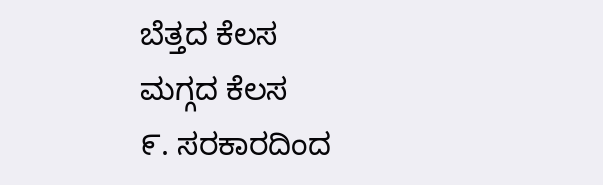ಬೆತ್ತದ ಕೆಲಸ
ಮಗ್ಗದ ಕೆಲಸ
೯. ಸರಕಾರದಿಂದ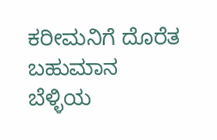ಕರೀಮನಿಗೆ ದೊರೆತ ಬಹುಮಾನ
ಬೆಳ್ಳಿಯ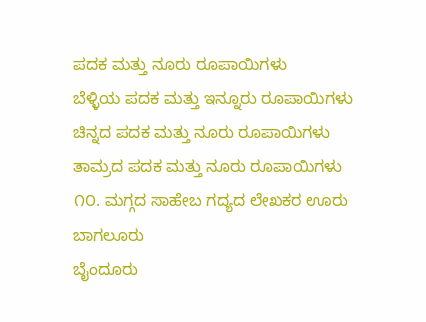ಪದಕ ಮತ್ತು ನೂರು ರೂಪಾಯಿಗಳು
ಬೆಳ್ಳಿಯ ಪದಕ ಮತ್ತು ಇನ್ನೂರು ರೂಪಾಯಿಗಳು
ಚಿನ್ನದ ಪದಕ ಮತ್ತು ನೂರು ರೂಪಾಯಿಗಳು
ತಾಮ್ರದ ಪದಕ ಮತ್ತು ನೂರು ರೂಪಾಯಿಗಳು
೧೦. ಮಗ್ಗದ ಸಾಹೇಬ ಗದ್ಯದ ಲೇಖಕರ ಊರು
ಬಾಗಲೂರು
ಬೈಂದೂರು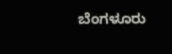ಬೆಂಗಳೂರು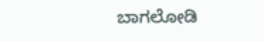ಬಾಗಲೋಡಿ